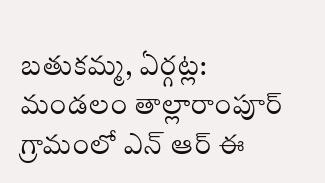బతుకమ్మ, ఏర్గట్ల: మండలం తాల్లారాంపూర్ గ్రామంలో ఎన్ ఆర్ ఈ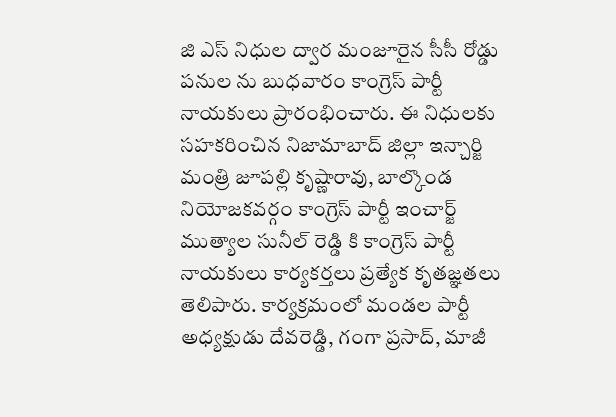జి ఎస్ నిధుల ద్వార మంజూరైన సీసీ రోడ్డు పనుల ను బుధవారం కాంగ్రెస్ పార్టీ నాయకులు ప్రారంభించారు. ఈ నిధులకు సహకరించిన నిజామాబాద్ జిల్లా ఇన్చార్జి మంత్రి జూపల్లి కృష్ణారావు, బాల్కొండ నియోజకవర్గం కాంగ్రెస్ పార్టీ ఇంచార్జ్ ముత్యాల సునీల్ రెడ్డి కి కాంగ్రెస్ పార్టీ నాయకులు కార్యకర్తలు ప్రత్యేక కృతజ్ఞతలు తెలిపారు. కార్యక్రమంలో మండల పార్టీ అధ్యక్షుడు దేవరెడ్డి, గంగా ప్రసాద్, మాజీ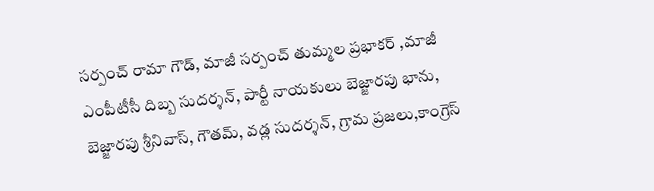సర్పంచ్ రామా గౌడ్, మాజీ సర్పంచ్ తుమ్మల ప్రభాకర్ ,మాజీ ఎంపీటీసీ దిబ్బ సుదర్శన్, పార్టీ నాయకులు బెజ్జారపు భాను, బెజ్జారపు శ్రీనివాస్, గౌతమ్, వడ్ల సుదర్శన్, గ్రామ ప్రజలు,కాంగ్రెస్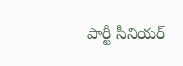పార్టీ సీనియర్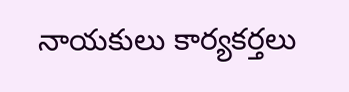నాయకులు కార్యకర్తలు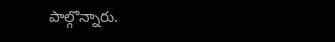పాల్గొన్నారు.